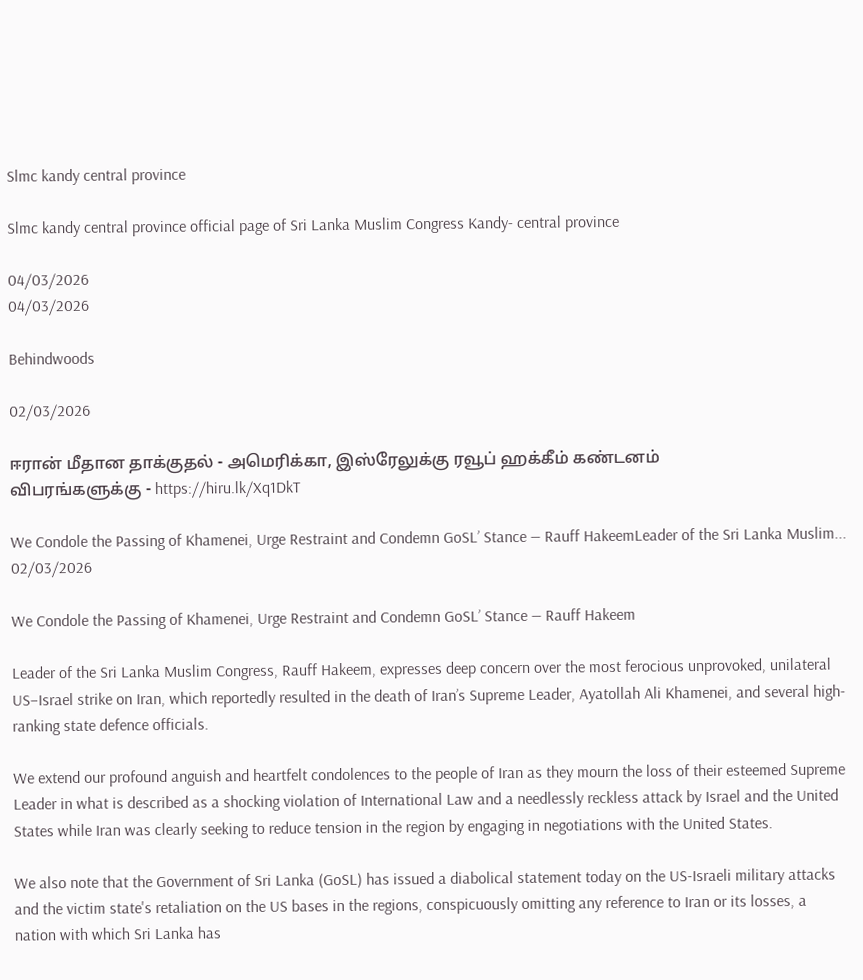Slmc kandy central province

Slmc kandy central province official page of Sri Lanka Muslim Congress Kandy- central province

04/03/2026
04/03/2026

Behindwoods

02/03/2026

ஈரான் மீதான தாக்குதல் - அமெரிக்கா, இஸ்ரேலுக்கு ரவூப் ஹக்கீம் கண்டனம்
விபரங்களுக்கு - https://hiru.lk/Xq1DkT

We Condole the Passing of Khamenei, Urge Restraint and Condemn GoSL’ Stance — Rauff HakeemLeader of the Sri Lanka Muslim...
02/03/2026

We Condole the Passing of Khamenei, Urge Restraint and Condemn GoSL’ Stance — Rauff Hakeem

Leader of the Sri Lanka Muslim Congress, Rauff Hakeem, expresses deep concern over the most ferocious unprovoked, unilateral US–Israel strike on Iran, which reportedly resulted in the death of Iran’s Supreme Leader, Ayatollah Ali Khamenei, and several high-ranking state defence officials.

We extend our profound anguish and heartfelt condolences to the people of Iran as they mourn the loss of their esteemed Supreme Leader in what is described as a shocking violation of International Law and a needlessly reckless attack by Israel and the United States while Iran was clearly seeking to reduce tension in the region by engaging in negotiations with the United States.

We also note that the Government of Sri Lanka (GoSL) has issued a diabolical statement today on the US-Israeli military attacks and the victim state's retaliation on the US bases in the regions, conspicuously omitting any reference to Iran or its losses, a nation with which Sri Lanka has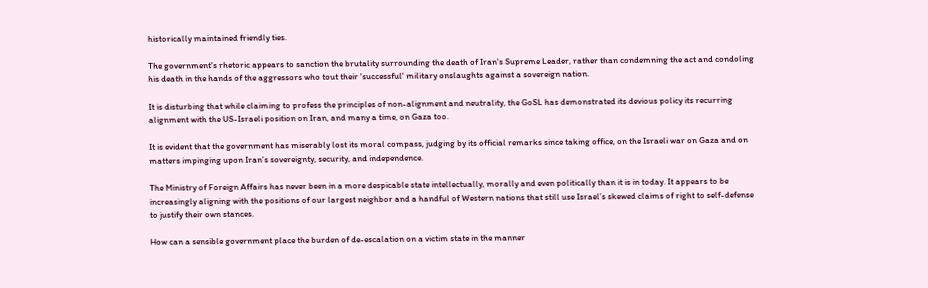historically maintained friendly ties.

The government's rhetoric appears to sanction the brutality surrounding the death of Iran's Supreme Leader, rather than condemning the act and condoling his death in the hands of the aggressors who tout their 'successful' military onslaughts against a sovereign nation.

It is disturbing that while claiming to profess the principles of non-alignment and neutrality, the GoSL has demonstrated its devious policy its recurring alignment with the US-Israeli position on Iran, and many a time, on Gaza too.

It is evident that the government has miserably lost its moral compass, judging by its official remarks since taking office, on the Israeli war on Gaza and on matters impinging upon Iran’s sovereignty, security, and independence.

The Ministry of Foreign Affairs has never been in a more despicable state intellectually, morally and even politically than it is in today. It appears to be increasingly aligning with the positions of our largest neighbor and a handful of Western nations that still use Israel’s skewed claims of right to self-defense to justify their own stances.

How can a sensible government place the burden of de-escalation on a victim state in the manner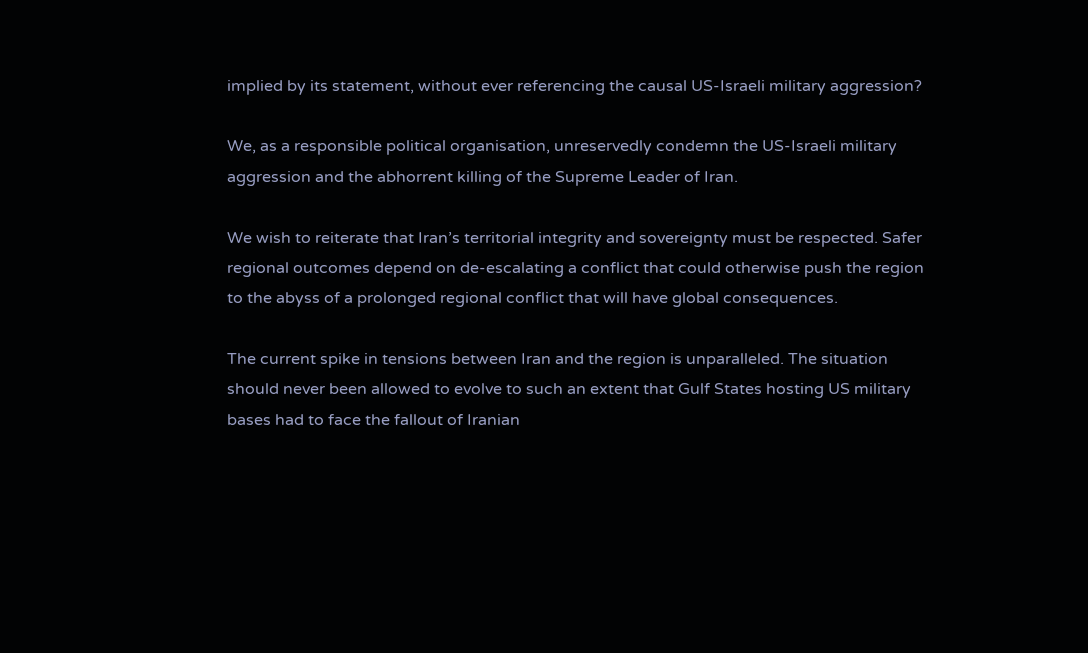implied by its statement, without ever referencing the causal US-Israeli military aggression?

We, as a responsible political organisation, unreservedly condemn the US-Israeli military aggression and the abhorrent killing of the Supreme Leader of Iran.

We wish to reiterate that Iran’s territorial integrity and sovereignty must be respected. Safer regional outcomes depend on de-escalating a conflict that could otherwise push the region to the abyss of a prolonged regional conflict that will have global consequences.

The current spike in tensions between Iran and the region is unparalleled. The situation should never been allowed to evolve to such an extent that Gulf States hosting US military bases had to face the fallout of Iranian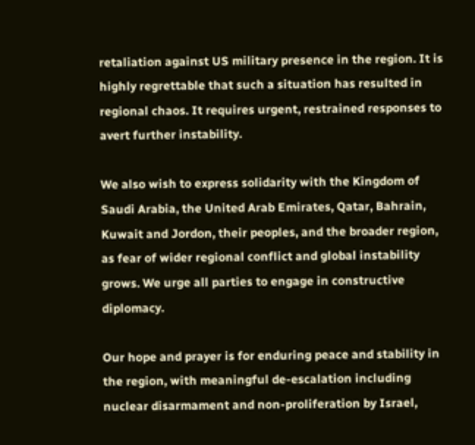retaliation against US military presence in the region. It is highly regrettable that such a situation has resulted in regional chaos. It requires urgent, restrained responses to avert further instability.

We also wish to express solidarity with the Kingdom of Saudi Arabia, the United Arab Emirates, Qatar, Bahrain, Kuwait and Jordon, their peoples, and the broader region, as fear of wider regional conflict and global instability grows. We urge all parties to engage in constructive diplomacy.

Our hope and prayer is for enduring peace and stability in the region, with meaningful de-escalation including nuclear disarmament and non-proliferation by Israel,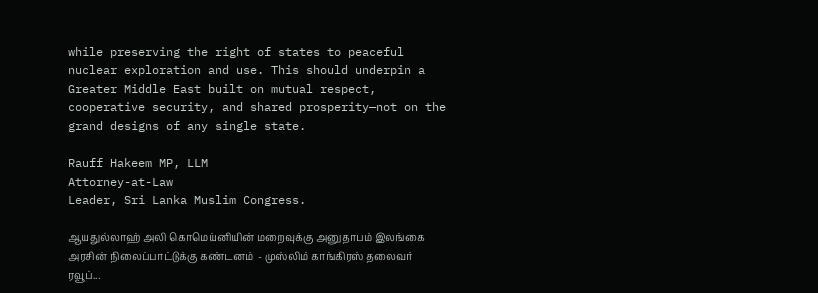while preserving the right of states to peaceful nuclear exploration and use. This should underpin a Greater Middle East built on mutual respect, cooperative security, and shared prosperity—not on the grand designs of any single state.

Rauff Hakeem MP, LLM
Attorney-at-Law
Leader, Sri Lanka Muslim Congress.

ஆயதுல்லாஹ் அலி கொமெய்னியின் மறைவுக்கு அனுதாபம் இலங்கை அரசின் நிலைப்பாட்டுக்கு கண்டனம்  - முஸ்லிம் காங்கிரஸ் தலைவர் ரவூப்...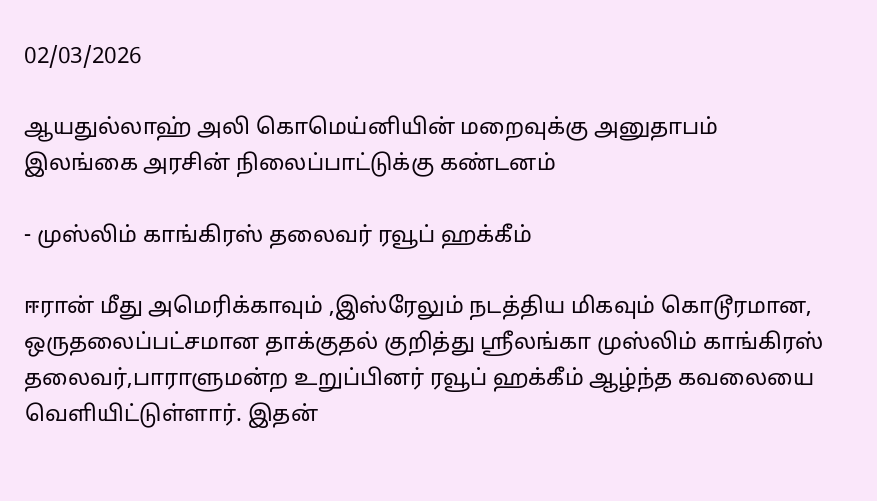02/03/2026

ஆயதுல்லாஹ் அலி கொமெய்னியின் மறைவுக்கு அனுதாபம்
இலங்கை அரசின் நிலைப்பாட்டுக்கு கண்டனம்

- முஸ்லிம் காங்கிரஸ் தலைவர் ரவூப் ஹக்கீம்

ஈரான் மீது அமெரிக்காவும் ,இஸ்ரேலும் நடத்திய மிகவும் கொடூரமான, ஒருதலைப்பட்சமான தாக்குதல் குறித்து ஸ்ரீலங்கா முஸ்லிம் காங்கிரஸ் தலைவர்,பாராளுமன்ற உறுப்பினர் ரவூப் ஹக்கீம் ஆழ்ந்த கவலையை வெளியிட்டுள்ளார். இதன்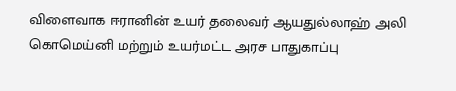விளைவாக ஈரானின் உயர் தலைவர் ஆயதுல்லாஹ் அலி கொமெய்னி மற்றும் உயர்மட்ட அரச பாதுகாப்பு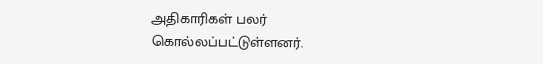அதிகாரிகள் பலர் கொல்லப்பட்டுள்ளனர்.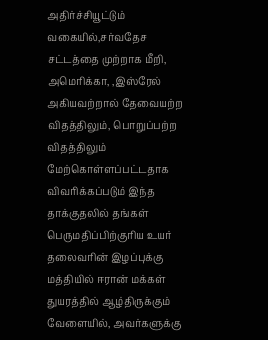அதிர்ச்சியூட்டும் வகையில்,சர்வதேச சட்டத்தை முற்றாக மீறி, அமெரிக்கா, ,இஸ்ரேல் அகியவற்றால் தேவையற்ற விதத்திலும், பொறுப்பற்ற விதத்திலும் மேற்கொள்ளப்பட்டதாக விவரிக்கப்படும் இந்த தாக்குதலில் தங்கள் பெருமதிப்பிற்குரிய உயர் தலைவரின் இழப்புக்கு மத்தியில் ஈரான் மக்கள் துயரத்தில் ஆழ்திருக்கும் வேளையில், அவர்களுக்கு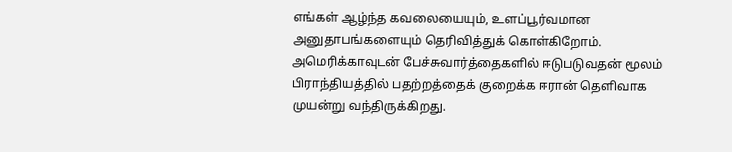எங்கள் ஆழ்ந்த கவலையையும், உளப்பூர்வமான அனுதாபங்களையும் தெரிவித்துக் கொள்கிறோம். அமெரிக்காவுடன் பேச்சுவார்த்தைகளில் ஈடுபடுவதன் மூலம் பிராந்தியத்தில் பதற்றத்தைக் குறைக்க ஈரான் தெளிவாக முயன்று வந்திருக்கிறது.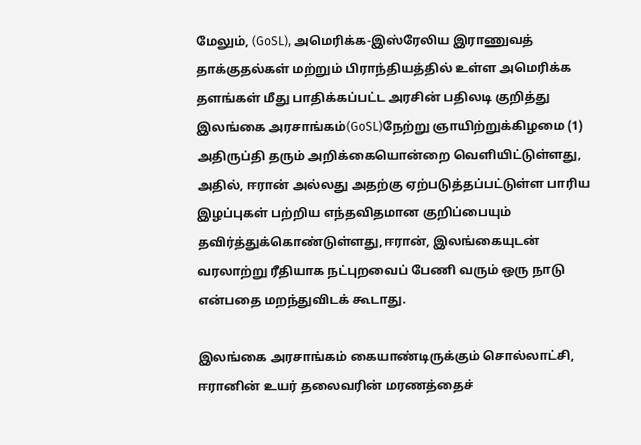மேலும், (GoSL), அமெரிக்க-இஸ்ரேலிய இராணுவத் தாக்குதல்கள் மற்றும் பிராந்தியத்தில் உள்ள அமெரிக்க தளங்கள் மீது பாதிக்கப்பட்ட அரசின் பதிலடி குறித்து இலங்கை அரசாங்கம்(GoSL)நேற்று ஞாயிற்றுக்கிழமை (1) அதிருப்தி தரும் அறிக்கையொன்றை வெளியிட்டுள்ளது, அதில், ஈரான் அல்லது அதற்கு ஏற்படுத்தப்பட்டுள்ள பாரிய இழப்புகள் பற்றிய எந்தவிதமான குறிப்பையும் தவிர்த்துக்கொண்டுள்ளது,ஈரான், இலங்கையுடன் வரலாற்று ரீதியாக நட்புறவைப் பேணி வரும் ஒரு நாடு என்பதை மறந்துவிடக் கூடாது.

இலங்கை அரசாங்கம் கையாண்டிருக்கும் சொல்லாட்சி, ஈரானின் உயர் தலைவரின் மரணத்தைச்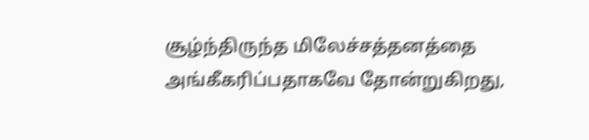சூழ்ந்திருந்த மிலேச்சத்தனத்தை அங்கீகரிப்பதாகவே தோன்றுகிறது,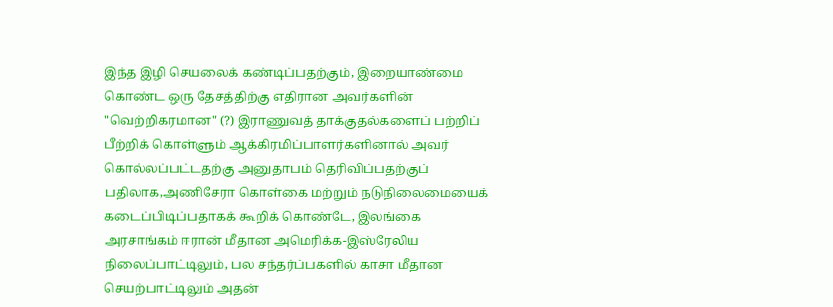இந்த இழி செயலைக் கண்டிப்பதற்கும், இறையாண்மை கொண்ட ஒரு தேசத்திற்கு எதிரான அவர்களின் "வெற்றிகரமான" (?) இராணுவத் தாக்குதல்களைப் பற்றிப் பீற்றிக் கொள்ளும் ஆக்கிரமிப்பாளர்களினால் அவர் கொல்லப்பட்டதற்கு அனுதாபம் தெரிவிப்பதற்குப் பதிலாக,அணிசேரா கொள்கை மற்றும் நடுநிலைமையைக் கடைப்பிடிப்பதாகக் கூறிக் கொண்டே, இலங்கை அரசாங்கம் ஈரான் மீதான அமெரிக்க-இஸ்ரேலிய நிலைப்பாட்டிலும், பல சந்தர்ப்பகளில் காசா மீதான செயற்பாட்டிலும் அதன்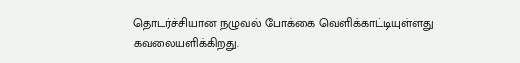தொடர்ச்சியான நழுவல் போக்கை வெளிக்காட்டியுள்ளது கவலையளிக்கிறது.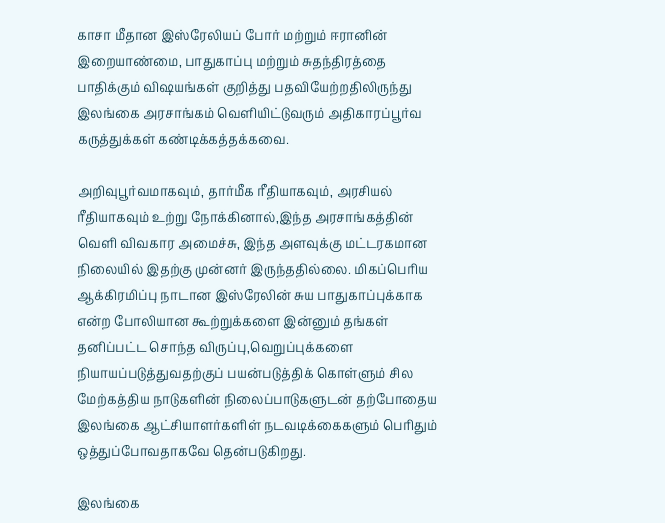காசா மீதான இஸ்ரேலியப் போர் மற்றும் ஈரானின் இறையாண்மை, பாதுகாப்பு மற்றும் சுதந்திரத்தை பாதிக்கும் விஷயங்கள் குறித்து பதவியேற்றதிலிருந்து இலங்கை அரசாங்கம் வெளியிட்டுவரும் அதிகாரப்பூர்வ கருத்துக்கள் கண்டிக்கத்தக்கவை.

அறிவுபூர்வமாகவும், தார்மீக ரீதியாகவும், அரசியல் ரீதியாகவும் உற்று நோக்கினால்,இந்த அரசாங்கத்தின் வெளி விவகார அமைச்சு, இந்த அளவுக்கு மட்டரகமான நிலையில் இதற்கு முன்னர் இருந்ததில்லை. மிகப்பெரிய ஆக்கிரமிப்பு நாடான இஸ்ரேலின் சுய பாதுகாப்புக்காக என்ற போலியான கூற்றுக்களை இன்னும் தங்கள் தனிப்பட்ட சொந்த விருப்பு,வெறுப்புக்களை நியாயப்படுத்துவதற்குப் பயன்படுத்திக் கொள்ளும் சில மேற்கத்திய நாடுகளின் நிலைப்பாடுகளுடன் தற்போதைய இலங்கை ஆட்சியாளர்களிள் நடவடிக்கைகளும் பெரிதும் ஒத்துப்போவதாகவே தென்படுகிறது.

இலங்கை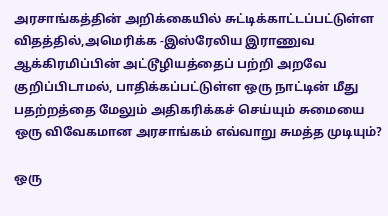அரசாங்கத்தின் அறிக்கையில் சுட்டிக்காட்டப்பட்டுள்ள விதத்தில்,அமெரிக்க -இஸ்ரேலிய இராணுவ ஆக்கிரமிப்பின் அட்டூழியத்தைப் பற்றி அறவே குறிப்பிடாமல், பாதிக்கப்பட்டுள்ள ஒரு நாட்டின் மீது பதற்றத்தை மேலும் அதிகரிக்கச் செய்யும் சுமையை ஒரு விவேகமான அரசாங்கம் எவ்வாறு சுமத்த முடியும்?

ஒரு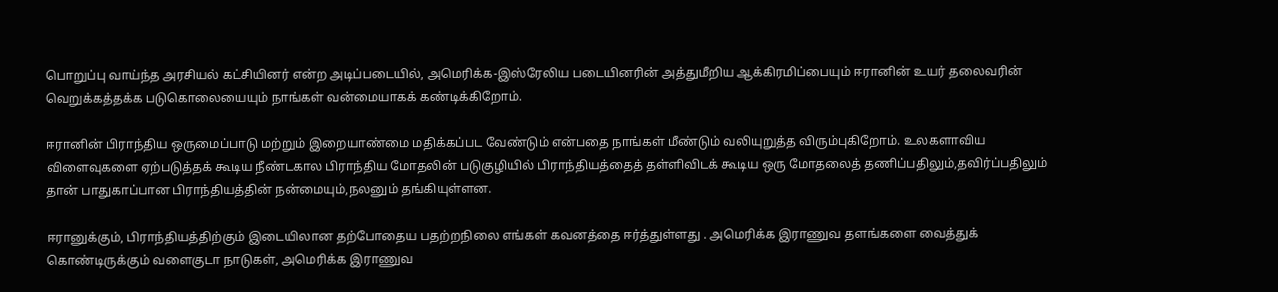பொறுப்பு வாய்ந்த அரசியல் கட்சியினர் என்ற அடிப்படையில், அமெரிக்க-இஸ்ரேலிய படையினரின் அத்துமீறிய ஆக்கிரமிப்பையும் ஈரானின் உயர் தலைவரின் வெறுக்கத்தக்க படுகொலையையும் நாங்கள் வன்மையாகக் கண்டிக்கிறோம்.

ஈரானின் பிராந்திய ஒருமைப்பாடு மற்றும் இறையாண்மை மதிக்கப்பட வேண்டும் என்பதை நாங்கள் மீண்டும் வலியுறுத்த விரும்புகிறோம். உலகளாவிய விளைவுகளை ஏற்படுத்தக் கூடிய நீண்டகால பிராந்திய மோதலின் படுகுழியில் பிராந்தியத்தைத் தள்ளிவிடக் கூடிய ஒரு மோதலைத் தணிப்பதிலும்,தவிர்ப்பதிலும் தான் பாதுகாப்பான பிராந்தியத்தின் நன்மையும்,நலனும் தங்கியுள்ளன.

ஈரானுக்கும், பிராந்தியத்திற்கும் இடையிலான தற்போதைய பதற்றநிலை எங்கள் கவனத்தை ஈர்த்துள்ளது . அமெரிக்க இராணுவ தளங்களை வைத்துக் கொண்டிருக்கும் வளைகுடா நாடுகள், அமெரிக்க இராணுவ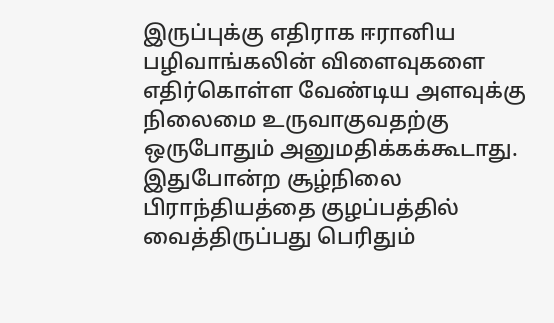இருப்புக்கு எதிராக ஈரானிய பழிவாங்கலின் விளைவுகளை எதிர்கொள்ள வேண்டிய அளவுக்கு நிலைமை உருவாகுவதற்கு ஒருபோதும் அனுமதிக்கக்கூடாது. இதுபோன்ற சூழ்நிலை பிராந்தியத்தை குழப்பத்தில் வைத்திருப்பது பெரிதும்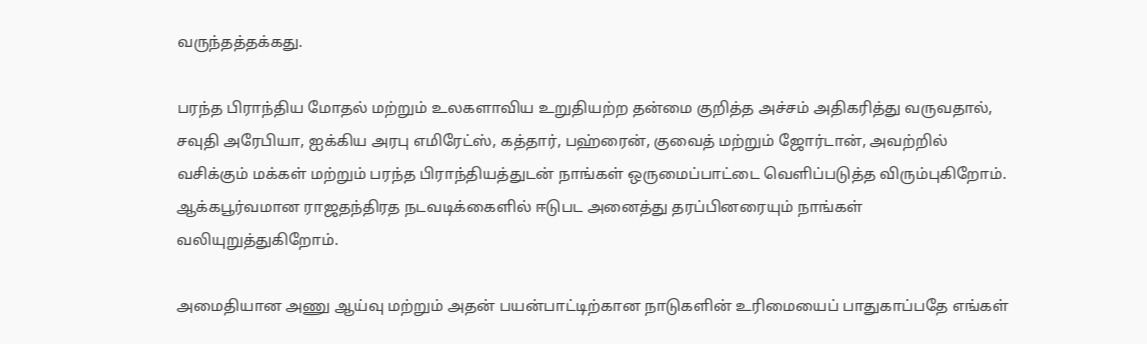வருந்தத்தக்கது.

பரந்த பிராந்திய மோதல் மற்றும் உலகளாவிய உறுதியற்ற தன்மை குறித்த அச்சம் அதிகரித்து வருவதால், சவுதி அரேபியா, ஐக்கிய அரபு எமிரேட்ஸ், கத்தார், பஹ்ரைன், குவைத் மற்றும் ஜோர்டான், அவற்றில் வசிக்கும் மக்கள் மற்றும் பரந்த பிராந்தியத்துடன் நாங்கள் ஒருமைப்பாட்டை வெளிப்படுத்த விரும்புகிறோம். ஆக்கபூர்வமான ராஜதந்திரத நடவடிக்கைளில் ஈடுபட அனைத்து தரப்பினரையும் நாங்கள் வலியுறுத்துகிறோம்.

அமைதியான அணு ஆய்வு மற்றும் அதன் பயன்பாட்டிற்கான நாடுகளின் உரிமையைப் பாதுகாப்பதே எங்கள்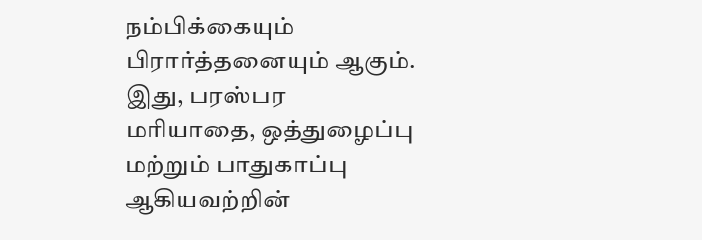நம்பிக்கையும் பிரார்த்தனையும் ஆகும். இது, பரஸ்பர மரியாதை, ஒத்துழைப்பு மற்றும் பாதுகாப்பு ஆகியவற்றின்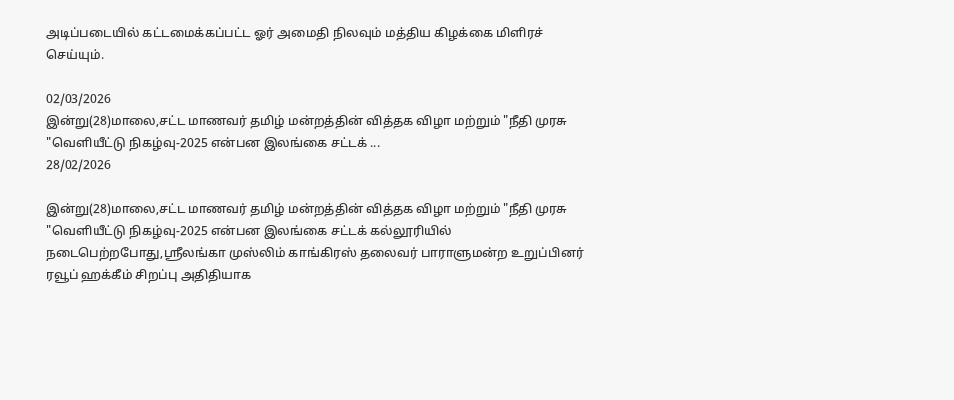அடிப்படையில் கட்டமைக்கப்பட்ட ஓர் அமைதி நிலவும் மத்திய கிழக்கை மிளிரச் செய்யும்.

02/03/2026
இன்று(28)மாலை,சட்ட மாணவர் தமிழ் மன்றத்தின் வித்தக விழா மற்றும் "நீதி முரசு "வெளியீட்டு நிகழ்வு-2025 என்பன இலங்கை சட்டக் ...
28/02/2026

இன்று(28)மாலை,சட்ட மாணவர் தமிழ் மன்றத்தின் வித்தக விழா மற்றும் "நீதி முரசு "வெளியீட்டு நிகழ்வு-2025 என்பன இலங்கை சட்டக் கல்லூரியில் நடைபெற்றபோது,ஸ்ரீலங்கா முஸ்லிம் காங்கிரஸ் தலைவர் பாராளுமன்ற உறுப்பினர் ரவூப் ஹக்கீம் சிறப்பு அதிதியாக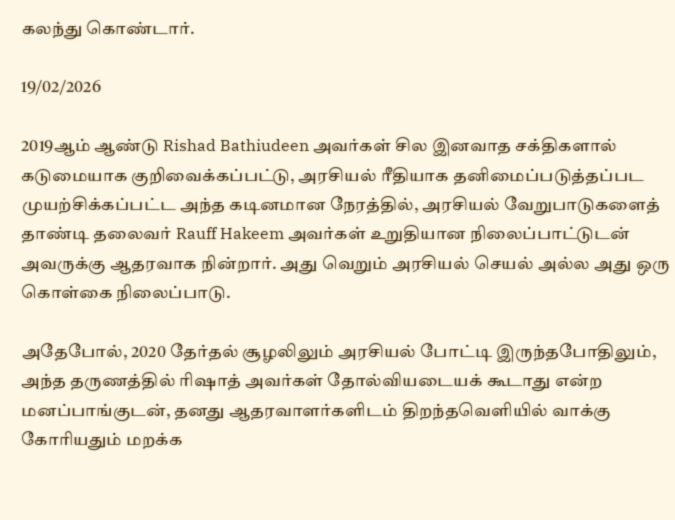கலந்து கொண்டார்.

19/02/2026

2019ஆம் ஆண்டு Rishad Bathiudeen அவர்கள் சில இனவாத சக்திகளால் கடுமையாக குறிவைக்கப்பட்டு, அரசியல் ரீதியாக தனிமைப்படுத்தப்பட முயற்சிக்கப்பட்ட அந்த கடினமான நேரத்தில், அரசியல் வேறுபாடுகளைத் தாண்டி தலைவர் Rauff Hakeem அவர்கள் உறுதியான நிலைப்பாட்டுடன் அவருக்கு ஆதரவாக நின்றார். அது வெறும் அரசியல் செயல் அல்ல அது ஒரு கொள்கை நிலைப்பாடு.

அதேபோல், 2020 தேர்தல் சூழலிலும் அரசியல் போட்டி இருந்தபோதிலும், அந்த தருணத்தில் ரிஷாத் அவர்கள் தோல்வியடையக் கூடாது என்ற மனப்பாங்குடன், தனது ஆதரவாளர்களிடம் திறந்தவெளியில் வாக்கு கோரியதும் மறக்க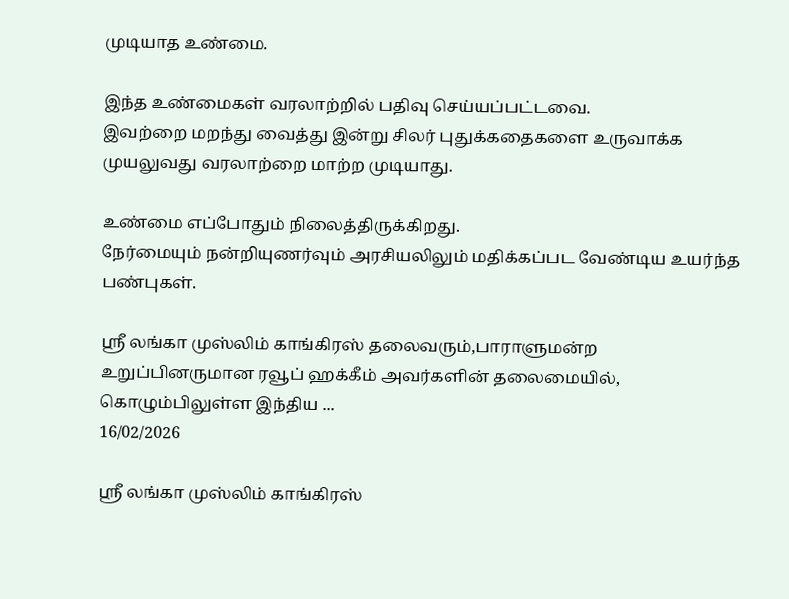முடியாத உண்மை.

இந்த உண்மைகள் வரலாற்றில் பதிவு செய்யப்பட்டவை.
இவற்றை மறந்து வைத்து இன்று சிலர் புதுக்கதைகளை உருவாக்க முயலுவது வரலாற்றை மாற்ற முடியாது.

உண்மை எப்போதும் நிலைத்திருக்கிறது.
நேர்மையும் நன்றியுணர்வும் அரசியலிலும் மதிக்கப்பட வேண்டிய உயர்ந்த பண்புகள்.

ஶ்ரீ லங்கா முஸ்லிம் காங்கிரஸ் தலைவரும்,பாராளுமன்ற உறுப்பினருமான ரவூப் ஹக்கீம் அவர்களின் தலைமையில், கொழும்பிலுள்ள இந்திய ...
16/02/2026

ஶ்ரீ லங்கா முஸ்லிம் காங்கிரஸ்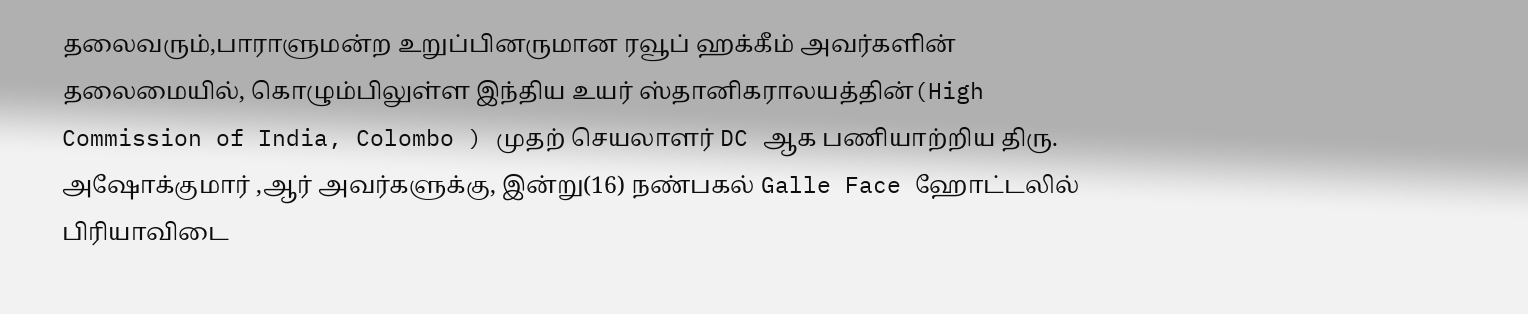தலைவரும்,பாராளுமன்ற உறுப்பினருமான ரவூப் ஹக்கீம் அவர்களின் தலைமையில், கொழும்பிலுள்ள இந்திய உயர் ஸ்தானிகராலயத்தின்(High Commission of India, Colombo ) முதற் செயலாளர் DC ஆக பணியாற்றிய திரு. அஷோக்குமார் ,ஆர் அவர்களுக்கு, இன்று(16) நண்பகல் Galle Face ஹோட்டலில் பிரியாவிடை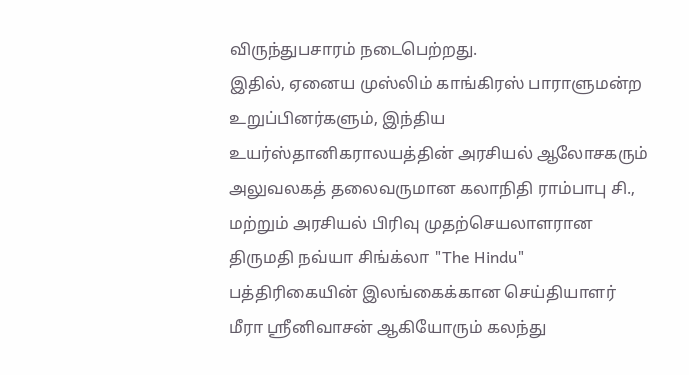விருந்துபசாரம் நடைபெற்றது.
இதில், ஏனைய முஸ்லிம் காங்கிரஸ் பாராளுமன்ற உறுப்பினர்களும், இந்திய உயர்ஸ்தானிகராலயத்தின் அரசியல் ஆலோசகரும் அலுவலகத் தலைவருமான கலாநிதி ராம்பாபு சி., மற்றும் அரசியல் பிரிவு முதற்செயலாளரான திருமதி நவ்யா சிங்க்லா "The Hindu" பத்திரிகையின் இலங்கைக்கான செய்தியாளர் மீரா ஸ்ரீனிவாசன் ஆகியோரும் கலந்து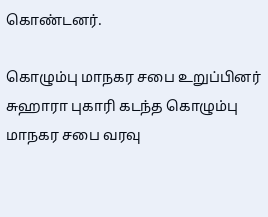கொண்டனர்.

கொழும்பு மாநகர சபை உறுப்பினர் சுஹாரா புகாரி கடந்த கொழும்பு மாநகர சபை வரவு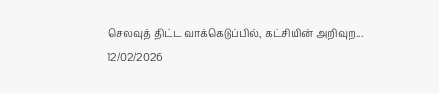செலவுத் திட்ட வாக்கெடுப்பில், கட்சியின் அறிவுற...
12/02/2026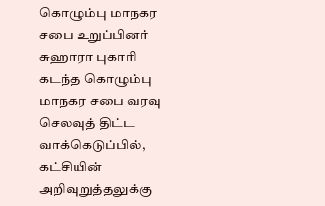கொழும்பு மாநகர சபை உறுப்பினர் சுஹாரா புகாரி கடந்த கொழும்பு மாநகர சபை வரவு செலவுத் திட்ட வாக்கெடுப்பில், கட்சியின் அறிவுறுத்தலுக்கு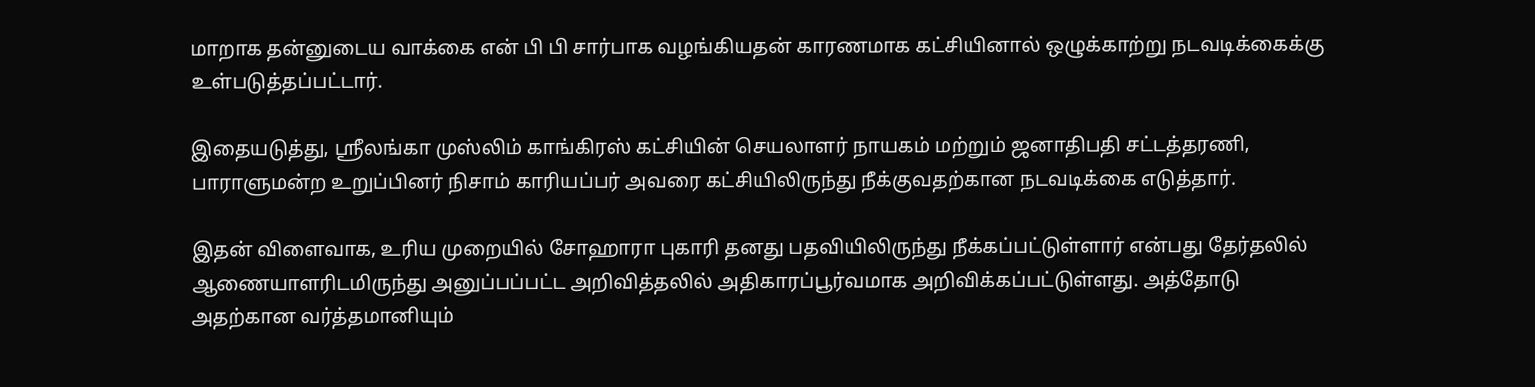மாறாக தன்னுடைய வாக்கை என் பி பி சார்பாக வழங்கியதன் காரணமாக கட்சியினால் ஒழுக்காற்று நடவடிக்கைக்கு உள்படுத்தப்பட்டார்.

இதையடுத்து, ஸ்ரீலங்கா முஸ்லிம் காங்கிரஸ் கட்சியின் செயலாளர் நாயகம் மற்றும் ஜனாதிபதி சட்டத்தரணி, பாராளுமன்ற உறுப்பினர் நிசாம் காரியப்பர் அவரை கட்சியிலிருந்து நீக்குவதற்கான நடவடிக்கை எடுத்தார்.

இதன் விளைவாக, உரிய முறையில் சோஹாரா புகாரி தனது பதவியிலிருந்து நீக்கப்பட்டுள்ளார் என்பது தேர்தலில் ஆணையாளரிடமிருந்து அனுப்பப்பட்ட அறிவித்தலில் அதிகாரப்பூர்வமாக அறிவிக்கப்பட்டுள்ளது. அத்தோடு அதற்கான வர்த்தமானியும்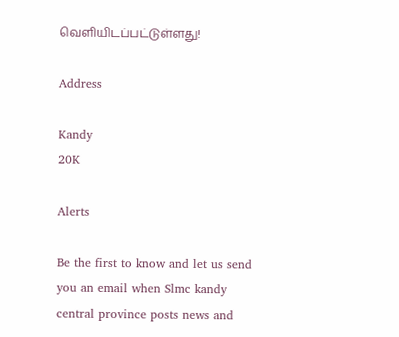வெளியிடப்பட்டுள்ளது!

Address

Kandy
20K

Alerts

Be the first to know and let us send you an email when Slmc kandy central province posts news and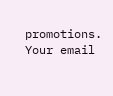promotions. Your email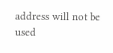address will not be used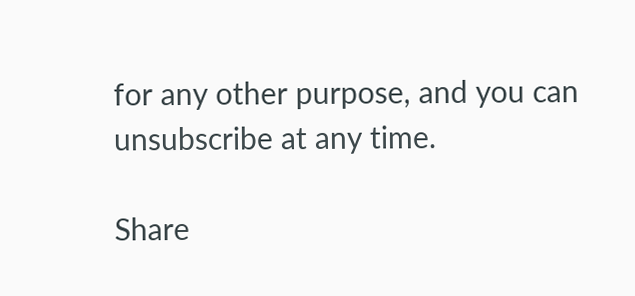for any other purpose, and you can unsubscribe at any time.

Share